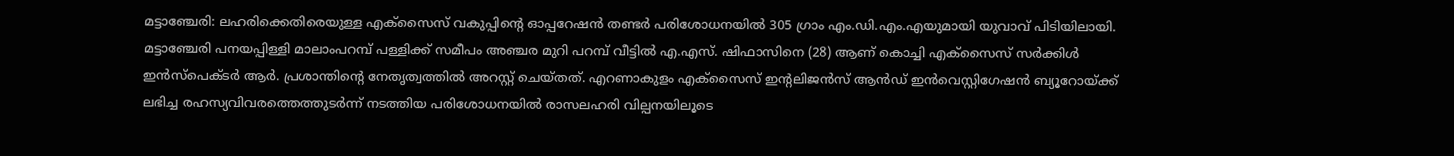മട്ടാഞ്ചേരി: ലഹരിക്കെതിരെയുള്ള എക്സൈസ് വകുപ്പിന്റെ ഓപ്പറേഷൻ തണ്ടർ പരിശോധനയിൽ 305 ഗ്രാം എം.ഡി.എം.എയുമായി യുവാവ് പിടിയിലായി. മട്ടാഞ്ചേരി പനയപ്പിള്ളി മാലാംപറമ്പ് പള്ളിക്ക് സമീപം അഞ്ചര മുറി പറമ്പ് വീട്ടിൽ എ.എസ്. ഷിഫാസിനെ (28) ആണ് കൊച്ചി എക്സൈസ് സർക്കിൾ ഇൻസ്പെക്ടർ ആർ. പ്രശാന്തിന്റെ നേതൃത്വത്തിൽ അറസ്റ്റ് ചെയ്തത്. എറണാകുളം എക്സൈസ് ഇന്റലിജൻസ് ആൻഡ് ഇൻവെസ്റ്റിഗേഷൻ ബ്യൂറോയ്ക്ക് ലഭിച്ച രഹസ്യവിവരത്തെത്തുടർന്ന് നടത്തിയ പരിശോധനയിൽ രാസലഹരി വില്പനയിലൂടെ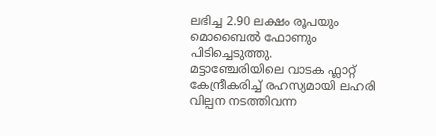ലഭിച്ച 2.90 ലക്ഷം രൂപയും മൊബൈൽ ഫോണും പിടിച്ചെടുത്തു.
മട്ടാഞ്ചേരിയിലെ വാടക ഫ്ലാറ്റ് കേന്ദ്രീകരിച്ച് രഹസ്യമായി ലഹരി വില്പന നടത്തിവന്ന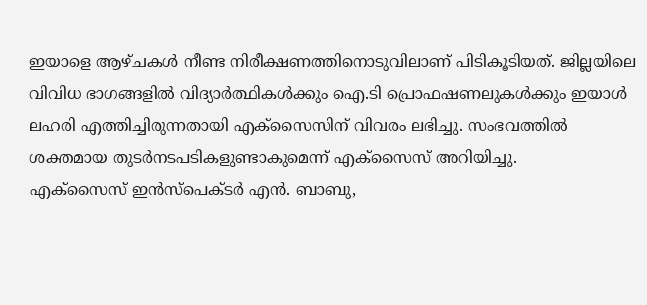ഇയാളെ ആഴ്ചകൾ നീണ്ട നിരീക്ഷണത്തിനൊടുവിലാണ് പിടികൂടിയത്. ജില്ലയിലെ വിവിധ ഭാഗങ്ങളിൽ വിദ്യാർത്ഥികൾക്കും ഐ.ടി പ്രൊഫഷണലുകൾക്കും ഇയാൾ ലഹരി എത്തിച്ചിരുന്നതായി എക്സൈസിന് വിവരം ലഭിച്ചു. സംഭവത്തിൽ ശക്തമായ തുടർനടപടികളുണ്ടാകുമെന്ന് എക്സൈസ് അറിയിച്ചു.
എക്സൈസ് ഇൻസ്പെക്ടർ എൻ. ബാബു,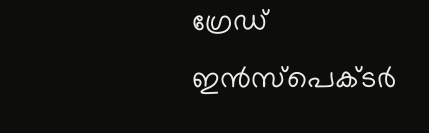ഗ്രേഡ് ഇൻസ്പെക്ടർ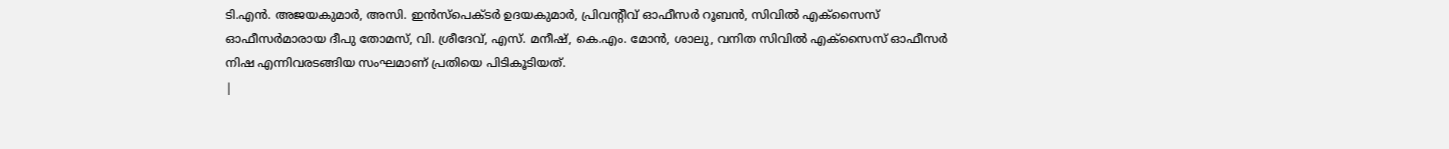ടി.എൻ. അജയകുമാർ, അസി. ഇൻസ്പെക്ടർ ഉദയകുമാർ, പ്രിവന്റീവ് ഓഫീസർ റൂബൻ, സിവിൽ എക്സൈസ് ഓഫീസർമാരായ ദീപു തോമസ്, വി. ശ്രീദേവ്, എസ്. മനീഷ്, കെ.എം. മോൻ, ശാലു, വനിത സിവിൽ എക്സൈസ് ഓഫീസർ നിഷ എന്നിവരടങ്ങിയ സംഘമാണ് പ്രതിയെ പിടികൂടിയത്.
|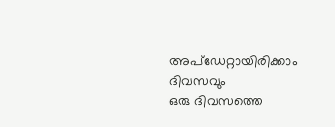അപ്ഡേറ്റായിരിക്കാം ദിവസവും
ഒരു ദിവസത്തെ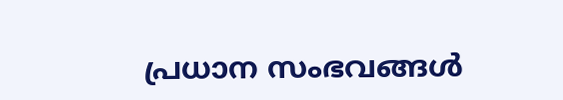പ്രധാന സംഭവങ്ങൾ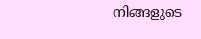നിങ്ങളുടെ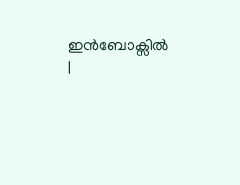ഇൻബോക്സിൽ |